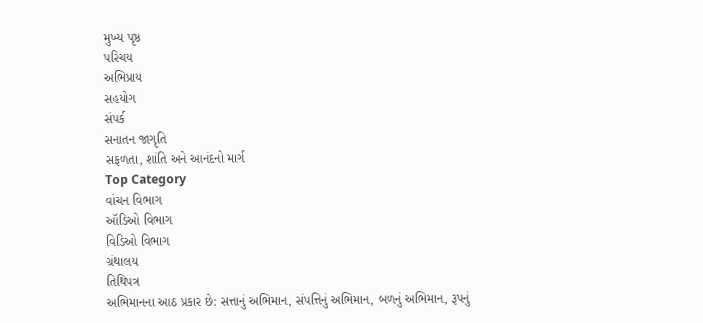મુખ્ય પૃષ્ઠ
પરિચય
અભિપ્રાય
સહયોગ
સંપર્ક
સનાતન જાગૃતિ
સફળતા, શાંતિ અને આનંદનો માર્ગ
Top Category
વાંચન વિભાગ
ઑડિઓ વિભાગ
વિડિઓ વિભાગ
ગ્રંથાલય
તિથિપત્ર
અભિમાનના આઠ પ્રકાર છે: સત્તાનું અભિમાન, સંપત્તિનું અભિમાન, બળનું અભિમાન, રૂપનું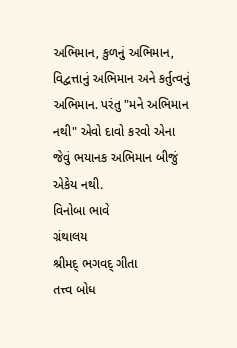અભિમાન, કુળનું અભિમાન, વિદ્વત્તાનું અભિમાન અને કર્તુત્વનું અભિમાન. પરંતુ "મને અભિમાન નથી" એવો દાવો કરવો એના જેવું ભયાનક અભિમાન બીજું એકેય નથી.
વિનોબા ભાવે
ગ્રંથાલય
શ્રીમદ્ ભગવદ્ ગીતા
તત્ત્વ બોધ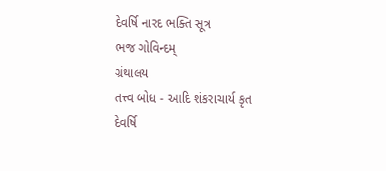દેવર્ષિ નારદ ભક્તિ સૂત્ર
ભજ ગોવિન્દમ્
ગ્રંથાલય
તત્ત્વ બોધ - આદિ શંકરાચાર્ય કૃત
દેવર્ષિ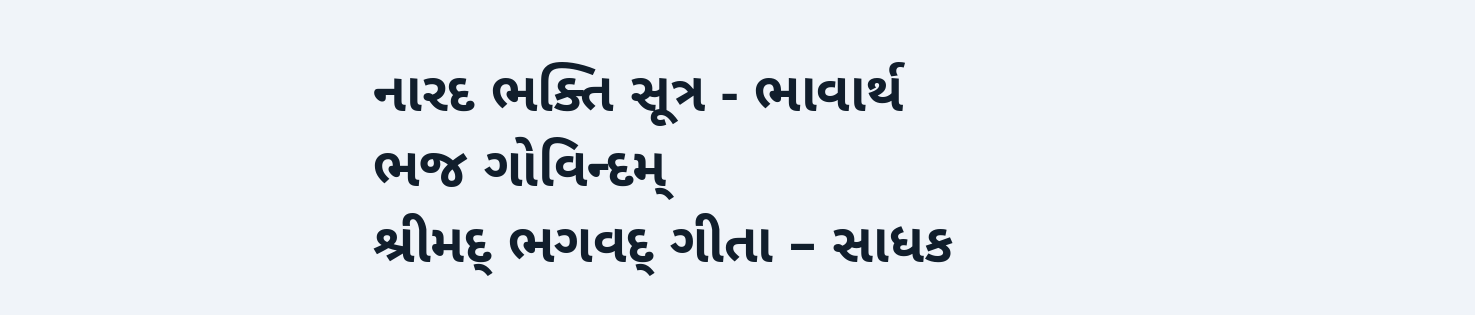નારદ ભક્તિ સૂત્ર - ભાવાર્થ
ભજ ગોવિન્દમ્
શ્રીમદ્ ભગવદ્ ગીતા – સાધક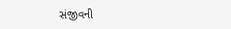સંજીવની